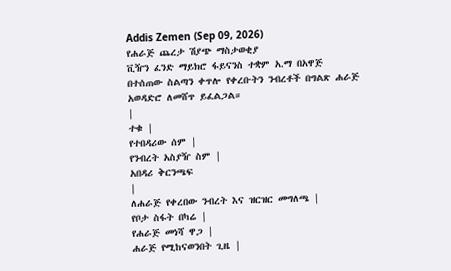Addis Zemen (Sep 09, 2026)
የሐራጅ ጨረታ ሽያጭ ማስታወቂያ
ቪዥን ፈንድ ማይክሮ ፋይናንስ ተቋም አ.ማ በአዋጅ በተሰጠው ስልጣን ቀጥሎ የቀረቡትን ንብረቶች በግልጽ ሐራጅ አወዳድሮ ለመሸጥ ይፈልጋል።
|
ተቁ |
የተበዳሪው ሰም |
የንብረት አስያዥ ስም |
አበዳሪ ቅርንጫፍ
|
ለሐራጅ የቀረበው ንብረት እና ዝርዝር መግለጫ |
የቦታ ስፋት በካሬ |
የሐራጅ መነሻ ዋጋ |
ሐራጅ የሚከናወንበት ጊዜ |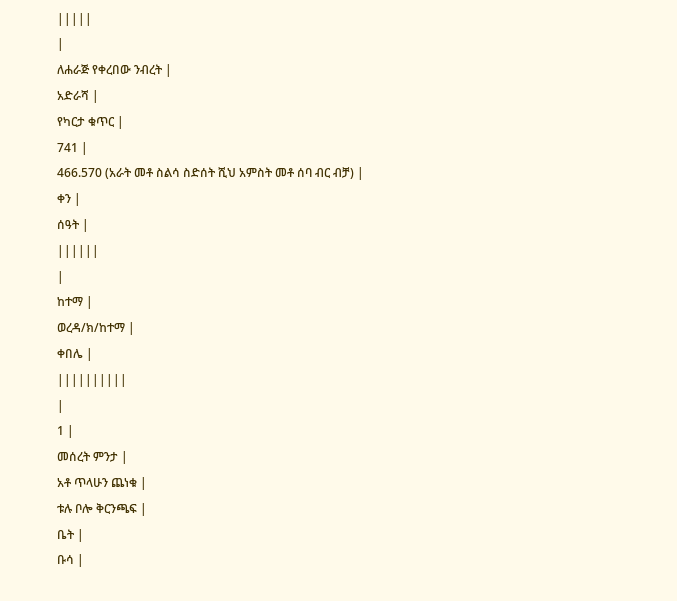|||||
|
ለሐራጅ የቀረበው ንብረት |
አድራሻ |
የካርታ ቁጥር |
741 |
466.570 (አራት መቶ ስልሳ ስድሰት ሺህ አምስት መቶ ሰባ ብር ብቻ) |
ቀን |
ሰዓት |
||||||
|
ከተማ |
ወረዳ/ክ/ከተማ |
ቀበሌ |
||||||||||
|
1 |
መሰረት ምንታ |
አቶ ጥላሁን ጨነቁ |
ቱሉ ቦሎ ቅርንጫፍ |
ቤት |
ቡሳ |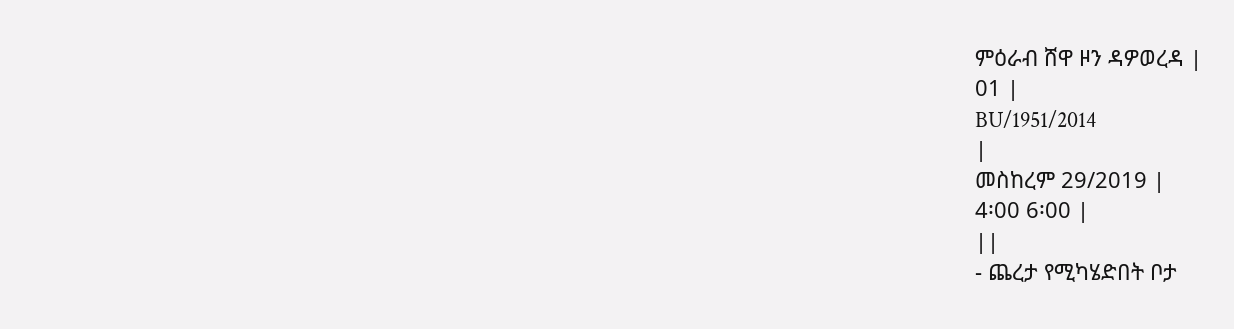ምዕራብ ሸዋ ዞን ዳዎወረዳ |
01 |
BU/1951/2014
|
መስከረም 29/2019 |
4፡00 6፡00 |
||
- ጨረታ የሚካሄድበት ቦታ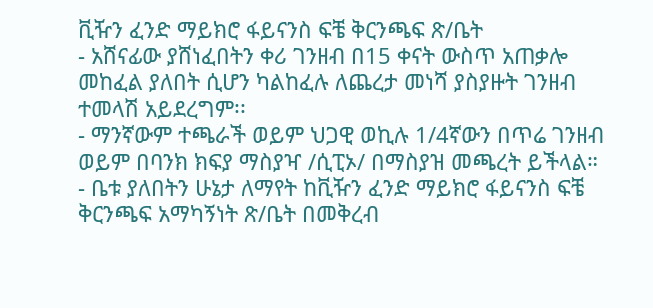ቪዥን ፈንድ ማይክሮ ፋይናንስ ፍቼ ቅርንጫፍ ጽ/ቤት
- አሸናፊው ያሸነፈበትን ቀሪ ገንዘብ በ15 ቀናት ውስጥ አጠቃሎ መከፈል ያለበት ሲሆን ካልከፈሉ ለጨረታ መነሻ ያስያዙት ገንዘብ ተመላሽ አይደረግም፡፡
- ማንኛውም ተጫራች ወይም ህጋዊ ወኪሉ 1/4ኛውን በጥሬ ገንዘብ ወይም በባንክ ክፍያ ማስያዣ /ሲፒኦ/ በማስያዝ መጫረት ይችላል።
- ቤቱ ያለበትን ሁኔታ ለማየት ከቪዥን ፈንድ ማይክሮ ፋይናንስ ፍቼ ቅርንጫፍ አማካኝነት ጽ/ቤት በመቅረብ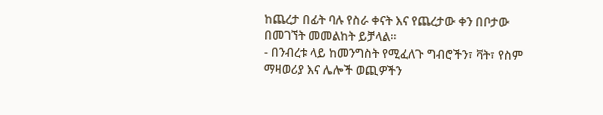ከጨረታ በፊት ባሉ የስራ ቀናት እና የጨረታው ቀን በቦታው በመገኘት መመልከት ይቻላል።
- በንብረቱ ላይ ከመንግስት የሚፈለጉ ግብሮችን፣ ቫት፣ የስም ማዛወሪያ እና ሌሎች ወጪዎችን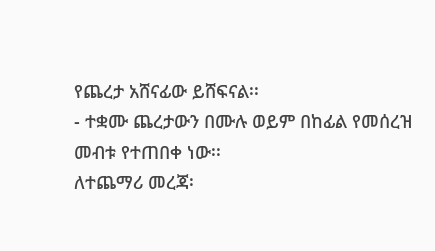የጨረታ አሸናፊው ይሸፍናል፡፡
- ተቋሙ ጨረታውን በሙሉ ወይም በከፊል የመሰረዝ መብቱ የተጠበቀ ነው፡፡
ለተጨማሪ መረጃ፡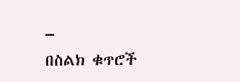–
በስልክ ቁጥሮች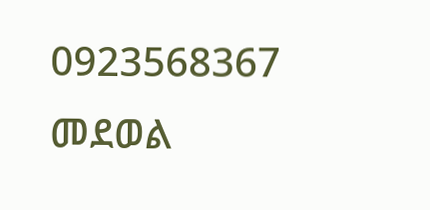0923568367 መደወል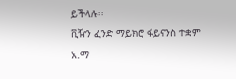ይችላሉ፡፡
ቪዥን ፈንድ ማይክሮ ፋይናንስ ተቋም አ.ማ